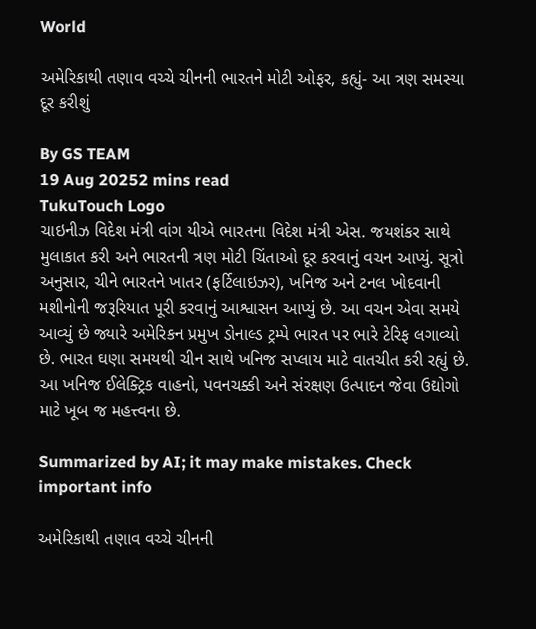World

અમેરિકાથી તણાવ વચ્ચે ચીનની ભારતને મોટી ઓફર, કહ્યું- આ ત્રણ સમસ્યા દૂર કરીશું

By GS TEAM
19 Aug 20252 mins read
TukuTouch Logo
ચાઇનીઝ વિદેશ મંત્રી વાંગ યીએ ભારતના વિદેશ મંત્રી એસ. જયશંકર સાથે મુલાકાત કરી અને ભારતની ત્રણ મોટી ચિંતાઓ દૂર કરવાનું વચન આપ્યું. સૂત્રો અનુસાર, ચીને ભારતને ખાતર (ફર્ટિલાઇઝર), ખનિજ અને ટનલ ખોદવાની મશીનોની જરૂરિયાત પૂરી કરવાનું આશ્વાસન આપ્યું છે. આ વચન એવા સમયે આવ્યું છે જ્યારે અમેરિકન પ્રમુખ ડોનાલ્ડ ટ્રમ્પે ભારત પર ભારે ટેરિફ લગાવ્યો છે. ભારત ઘણા સમયથી ચીન સાથે ખનિજ સપ્લાય માટે વાતચીત કરી રહ્યું છે. આ ખનિજ ઈલેક્ટ્રિક વાહનો, પવનચક્કી અને સંરક્ષણ ઉત્પાદન જેવા ઉદ્યોગો માટે ખૂબ જ મહત્ત્વના છે.

Summarized by AI; it may make mistakes. Check important info

અમેરિકાથી તણાવ વચ્ચે ચીનની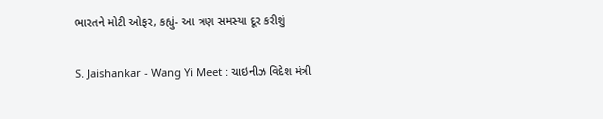ભારતને મોટી ઓફર, કહ્યું- આ ત્રણ સમસ્યા દૂર કરીશું

S. Jaishankar - Wang Yi Meet : ચાઇનીઝ વિદેશ મંત્રી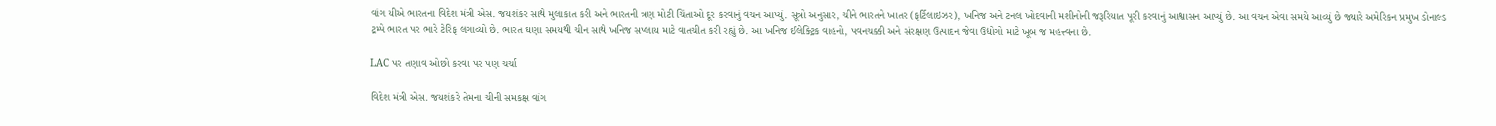વાંગ યીએ ભારતના વિદેશ મંત્રી એસ. જયશંકર સાથે મુલાકાત કરી અને ભારતની ત્રણ મોટી ચિંતાઓ દૂર કરવાનું વચન આપ્યું. સૂત્રો અનુસાર, ચીને ભારતને ખાતર (ફર્ટિલાઇઝર), ખનિજ અને ટનલ ખોદવાની મશીનોની જરૂરિયાત પૂરી કરવાનું આશ્વાસન આપ્યું છે. આ વચન એવા સમયે આવ્યું છે જ્યારે અમેરિકન પ્રમુખ ડોનાલ્ડ ટ્રમ્પે ભારત પર ભારે ટેરિફ લગાવ્યો છે. ભારત ઘણા સમયથી ચીન સાથે ખનિજ સપ્લાય માટે વાતચીત કરી રહ્યું છે. આ ખનિજ ઈલેક્ટ્રિક વાહનો, પવનચક્કી અને સંરક્ષણ ઉત્પાદન જેવા ઉદ્યોગો માટે ખૂબ જ મહત્ત્વના છે.

LAC પર તણાવ ઓછો કરવા પર પણ ચર્ચા

વિદેશ મંત્રી એસ. જયશંકરે તેમના ચીની સમકક્ષ વાંગ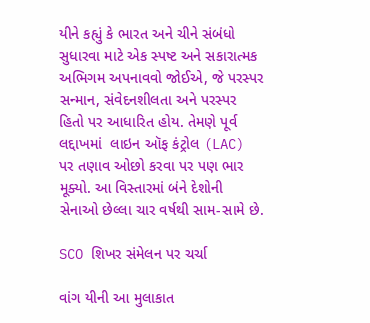યીને કહ્યું કે ભારત અને ચીને સંબંધો સુધારવા માટે એક સ્પષ્ટ અને સકારાત્મક અભિગમ અપનાવવો જોઈએ, જે પરસ્પર સન્માન, સંવેદનશીલતા અને પરસ્પર હિતો પર આધારિત હોય. તેમણે પૂર્વ લદ્દાખમાં  લાઇન ઑફ કંટ્રોલ (LAC) પર તણાવ ઓછો કરવા પર પણ ભાર મૂક્યો. આ વિસ્તારમાં બંને દેશોની સેનાઓ છેલ્લા ચાર વર્ષથી સામ-સામે છે.

SCO શિખર સંમેલન પર ચર્ચા

વાંગ યીની આ મુલાકાત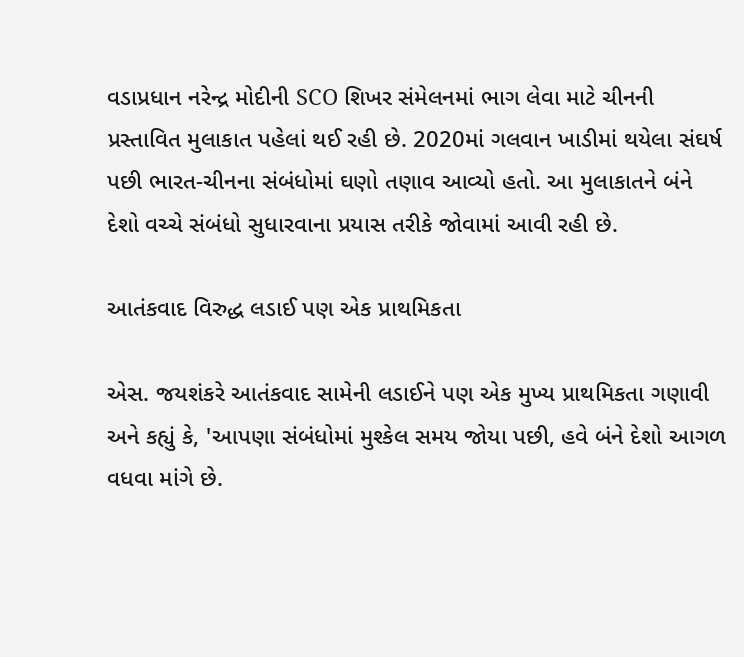વડાપ્રધાન નરેન્દ્ર મોદીની SCO શિખર સંમેલનમાં ભાગ લેવા માટે ચીનની પ્રસ્તાવિત મુલાકાત પહેલાં થઈ રહી છે. 2020માં ગલવાન ખાડીમાં થયેલા સંઘર્ષ પછી ભારત-ચીનના સંબંધોમાં ઘણો તણાવ આવ્યો હતો. આ મુલાકાતને બંને દેશો વચ્ચે સંબંધો સુધારવાના પ્રયાસ તરીકે જોવામાં આવી રહી છે.

આતંકવાદ વિરુદ્ધ લડાઈ પણ એક પ્રાથમિકતા

એસ. જયશંકરે આતંકવાદ સામેની લડાઈને પણ એક મુખ્ય પ્રાથમિકતા ગણાવી અને કહ્યું કે, 'આપણા સંબંધોમાં મુશ્કેલ સમય જોયા પછી, હવે બંને દેશો આગળ વધવા માંગે છે.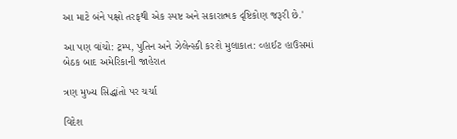આ માટે બંને પક્ષો તરફથી એક સ્પષ્ટ અને સકારાત્મક દૃષ્ટિકોણ જરૂરી છે.'

આ પણ વાંચો: ટ્રમ્પ, પુતિન અને ઝેલેન્સ્કી કરશે મુલાકાત: વ્હાઈટ હાઉસમાં બેઠક બાદ અમેરિકાની જાહેરાત

ત્રણ મુખ્ય સિદ્ધાંતો પર ચર્ચા

વિદેશ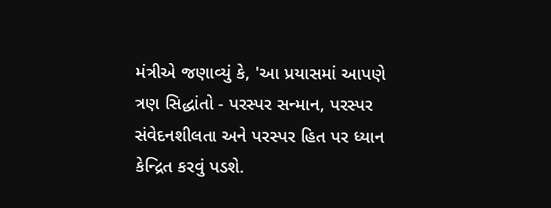મંત્રીએ જણાવ્યું કે, 'આ પ્રયાસમાં આપણે ત્રણ સિદ્ધાંતો - પરસ્પર સન્માન, પરસ્પર સંવેદનશીલતા અને પરસ્પર હિત પર ધ્યાન કેન્દ્રિત કરવું પડશે.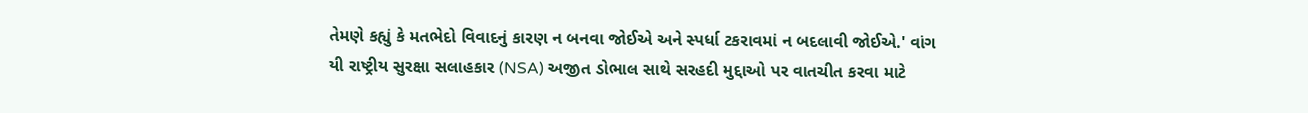તેમણે કહ્યું કે મતભેદો વિવાદનું કારણ ન બનવા જોઈએ અને સ્પર્ધા ટકરાવમાં ન બદલાવી જોઈએ.' વાંગ યી રાષ્ટ્રીય સુરક્ષા સલાહકાર (NSA) અજીત ડોભાલ સાથે સરહદી મુદ્દાઓ પર વાતચીત કરવા માટે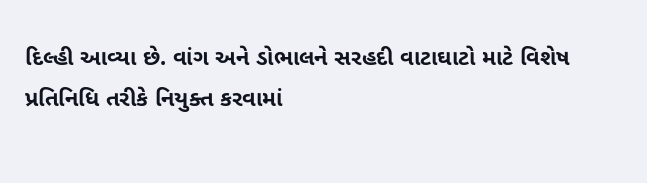દિલ્હી આવ્યા છે. વાંગ અને ડોભાલને સરહદી વાટાઘાટો માટે વિશેષ પ્રતિનિધિ તરીકે નિયુક્ત કરવામાં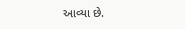આવ્યા છે.